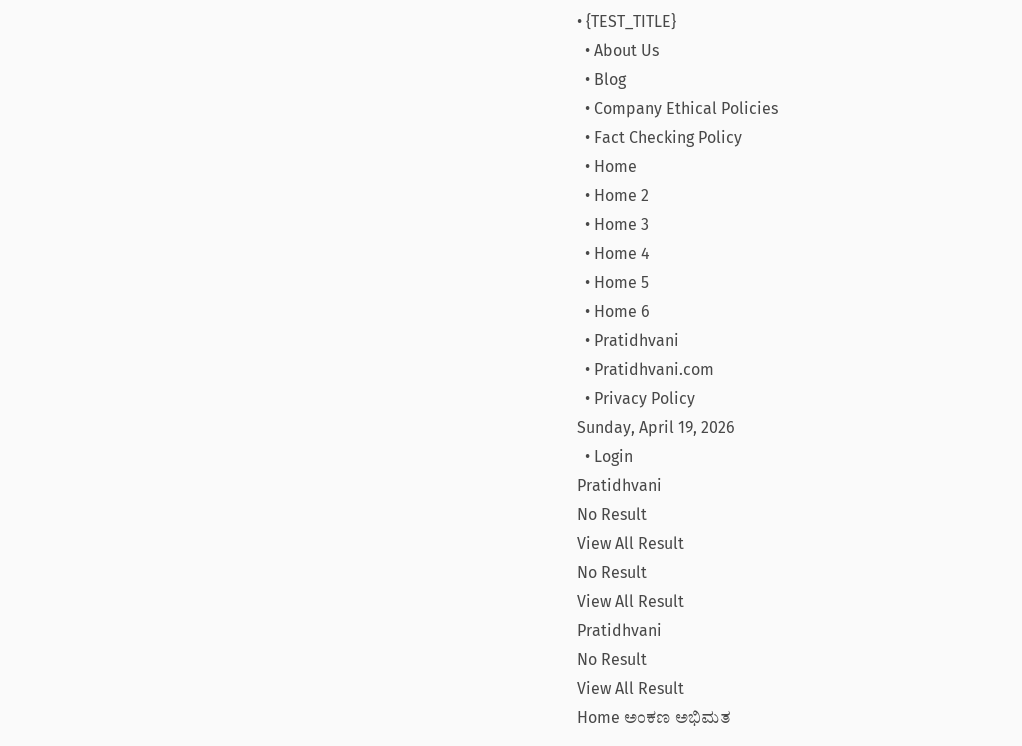• {TEST_TITLE}
  • About Us
  • Blog
  • Company Ethical Policies
  • Fact Checking Policy
  • Home
  • Home 2
  • Home 3
  • Home 4
  • Home 5
  • Home 6
  • Pratidhvani
  • Pratidhvani.com
  • Privacy Policy
Sunday, April 19, 2026
  • Login
Pratidhvani
No Result
View All Result
No Result
View All Result
Pratidhvani
No Result
View All Result
Home ಅಂಕಣ ಅಭಿಮತ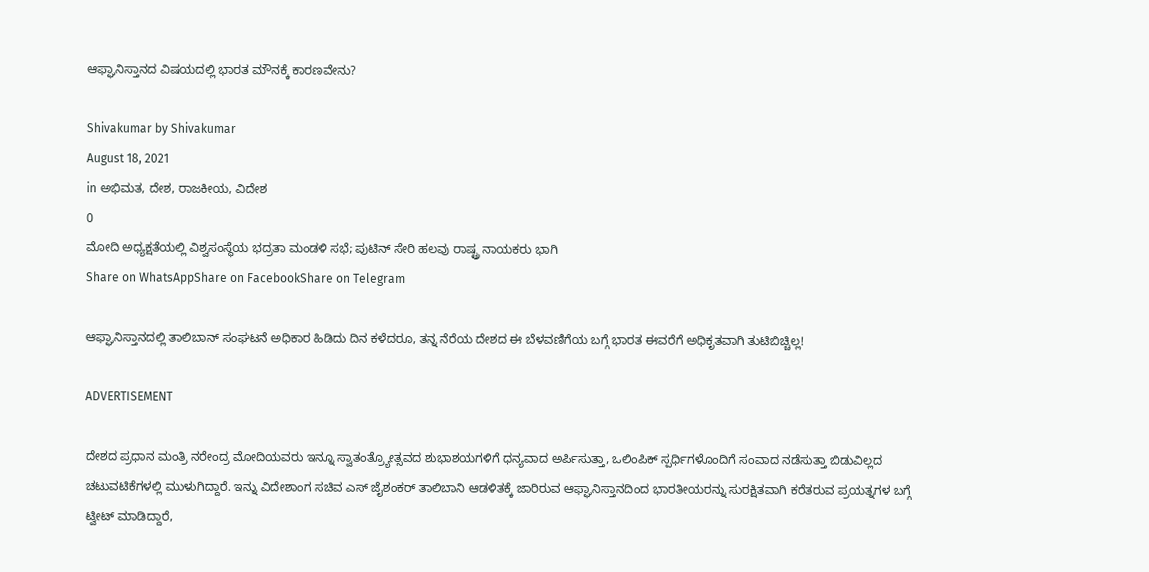ಆಫ್ಘಾನಿಸ್ತಾನದ ವಿಷಯದಲ್ಲಿ ಭಾರತ ಮೌನಕ್ಕೆ ಕಾರಣವೇನು?

Shivakumar by Shivakumar
August 18, 2021
in ಅಭಿಮತ, ದೇಶ, ರಾಜಕೀಯ, ವಿದೇಶ
0
ಮೋದಿ ಅಧ್ಯಕ್ಷತೆಯಲ್ಲಿ ವಿಶ್ವಸಂಸ್ಥೆಯ ಭದ್ರತಾ ಮಂಡಳಿ ಸಭೆ; ಪುಟಿನ್ ಸೇರಿ ಹಲವು ರಾಷ್ಟ್ರ ನಾಯಕರು ಭಾಗಿ
Share on WhatsAppShare on FacebookShare on Telegram

ಆಫ್ಘಾನಿಸ್ತಾನದಲ್ಲಿ ತಾಲಿಬಾನ್ ಸಂಘಟನೆ ಅಧಿಕಾರ ಹಿಡಿದು ದಿನ ಕಳೆದರೂ, ತನ್ನ ನೆರೆಯ ದೇಶದ ಈ ಬೆಳವಣಿಗೆಯ ಬಗ್ಗೆ ಭಾರತ ಈವರೆಗೆ ಅಧಿಕೃತವಾಗಿ ತುಟಿಬಿಚ್ಚಿಲ್ಲ!

ADVERTISEMENT

ದೇಶದ ಪ್ರಧಾನ ಮಂತ್ರಿ ನರೇಂದ್ರ ಮೋದಿಯವರು ಇನ್ನೂ ಸ್ವಾತಂತ್ರ್ಯೋತ್ಸವದ ಶುಭಾಶಯಗಳಿಗೆ ಧನ್ಯವಾದ ಅರ್ಪಿಸುತ್ತಾ, ಒಲಿಂಪಿಕ್ ಸ್ಪರ್ಧಿಗಳೊಂದಿಗೆ ಸಂವಾದ ನಡೆಸುತ್ತಾ ಬಿಡುವಿಲ್ಲದ ಚಟುವಟಿಕೆಗಳಲ್ಲಿ ಮುಳುಗಿದ್ದಾರೆ. ಇನ್ನು ವಿದೇಶಾಂಗ ಸಚಿವ ಎಸ್ ಜೈಶಂಕರ್ ತಾಲಿಬಾನಿ ಆಡಳಿತಕ್ಕೆ ಜಾರಿರುವ ಆಫ್ಘಾನಿಸ್ತಾನದಿಂದ ಭಾರತೀಯರನ್ನು ಸುರಕ್ಷಿತವಾಗಿ ಕರೆತರುವ ಪ್ರಯತ್ನಗಳ ಬಗ್ಗೆ ಟ್ವೀಟ್ ಮಾಡಿದ್ದಾರೆ,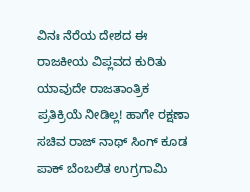ವಿನಃ ನೆರೆಯ ದೇಶದ ಈ ರಾಜಕೀಯ ವಿಪ್ಲವದ ಕುರಿತು ಯಾವುದೇ ರಾಜತಾಂತ್ರಿಕ ಪ್ರತಿಕ್ರಿಯೆ ನೀಡಿಲ್ಲ! ಹಾಗೇ ರಕ್ಷಣಾ ಸಚಿವ ರಾಜ್ ನಾಥ್ ಸಿಂಗ್ ಕೂಡ ಪಾಕ್ ಬೆಂಬಲಿತ ಉಗ್ರಗಾಮಿ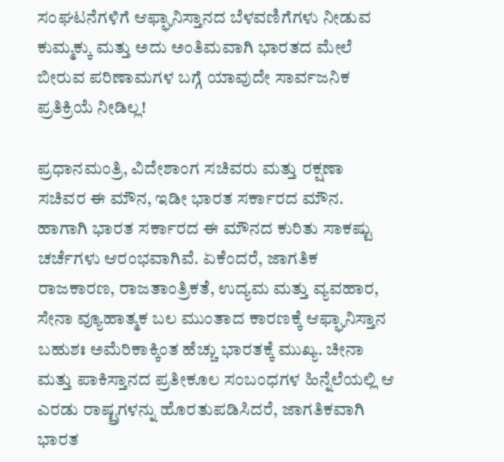ಸಂಘಟನೆಗಳಿಗೆ ಆಫ್ಘಾನಿಸ್ತಾನದ ಬೆಳವಣಿಗೆಗಳು ನೀಡುವ ಕುಮ್ಮಕ್ಕು ಮತ್ತು ಅದು ಅಂತಿಮವಾಗಿ ಭಾರತದ ಮೇಲೆ ಬೀರುವ ಪರಿಣಾಮಗಳ ಬಗ್ಗೆ ಯಾವುದೇ ಸಾರ್ವಜನಿಕ ಪ್ರತಿಕ್ರಿಯೆ ನೀಡಿಲ್ಲ!

ಪ್ರಧಾನಮಂತ್ರಿ, ವಿದೇಶಾಂಗ ಸಚಿವರು ಮತ್ತು ರಕ್ಷಣಾ ಸಚಿವರ ಈ ಮೌನ, ಇಡೀ ಭಾರತ ಸರ್ಕಾರದ ಮೌನ. ಹಾಗಾಗಿ ಭಾರತ ಸರ್ಕಾರದ ಈ ಮೌನದ ಕುರಿತು ಸಾಕಷ್ಟು ಚರ್ಚೆಗಳು ಆರಂಭವಾಗಿವೆ. ಏಕೆಂದರೆ, ಜಾಗತಿಕ ರಾಜಕಾರಣ, ರಾಜತಾಂತ್ರಿಕತೆ, ಉದ್ಯಮ ಮತ್ತು ವ್ಯವಹಾರ, ಸೇನಾ ವ್ಯೂಹಾತ್ಮಕ ಬಲ ಮುಂತಾದ ಕಾರಣಕ್ಕೆ ಆಫ್ಘಾನಿಸ್ತಾನ ಬಹುಶಃ ಅಮೆರಿಕಾಕ್ಕಿಂತ ಹೆಚ್ಚು ಭಾರತಕ್ಕೆ ಮುಖ್ಯ. ಚೀನಾ ಮತ್ತು ಪಾಕಿಸ್ತಾನದ ಪ್ರತೀಕೂಲ ಸಂಬಂಧಗಳ ಹಿನ್ನೆಲೆಯಲ್ಲಿ ಆ ಎರಡು ರಾಷ್ಟ್ರಗಳನ್ನು ಹೊರತುಪಡಿಸಿದರೆ, ಜಾಗತಿಕವಾಗಿ ಭಾರತ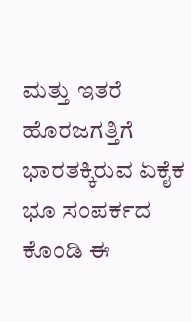ಮತ್ತು ಇತರೆ ಹೊರಜಗತ್ತಿಗೆ ಭಾರತಕ್ಕಿರುವ ಏಕೈಕ ಭೂ ಸಂಪರ್ಕದ ಕೊಂಡಿ ಈ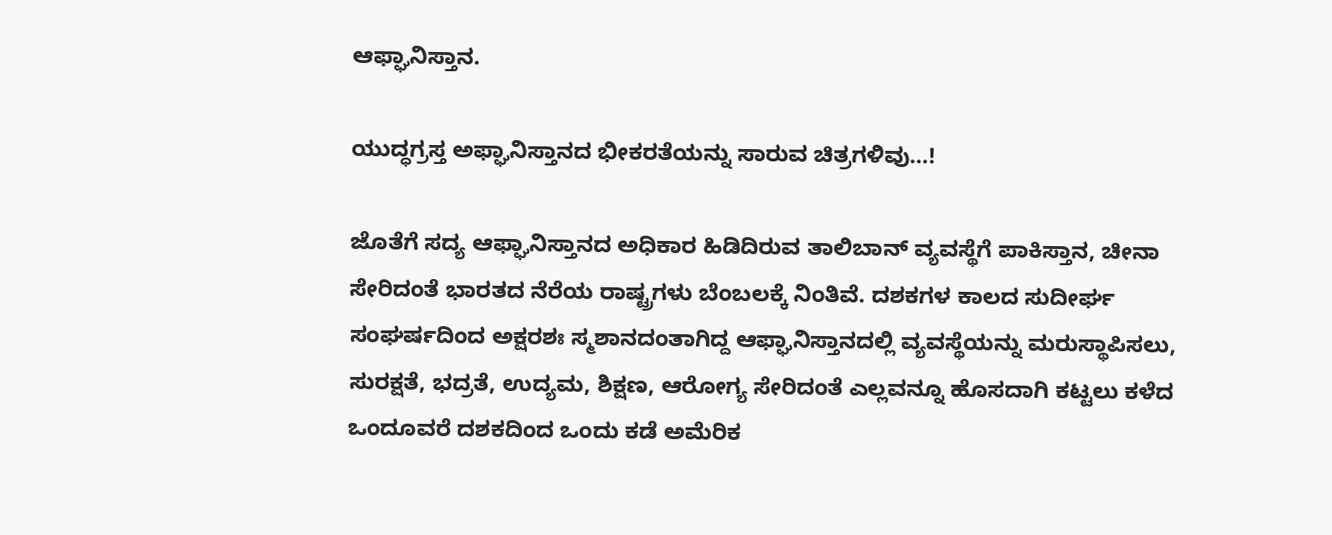ಆಫ್ಘಾನಿಸ್ತಾನ.

ಯುದ್ಧಗ್ರಸ್ತ ಅಫ್ಘಾನಿಸ್ತಾನದ ಭೀಕರತೆಯನ್ನು ಸಾರುವ ಚಿತ್ರಗಳಿವು…!

ಜೊತೆಗೆ ಸದ್ಯ ಆಫ್ಘಾನಿಸ್ತಾನದ ಅಧಿಕಾರ ಹಿಡಿದಿರುವ ತಾಲಿಬಾನ್ ವ್ಯವಸ್ಥೆಗೆ ಪಾಕಿಸ್ತಾನ, ಚೀನಾ ಸೇರಿದಂತೆ ಭಾರತದ ನೆರೆಯ ರಾಷ್ಟ್ರಗಳು ಬೆಂಬಲಕ್ಕೆ ನಿಂತಿವೆ. ದಶಕಗಳ ಕಾಲದ ಸುದೀರ್ಘ ಸಂಘರ್ಷದಿಂದ ಅಕ್ಷರಶಃ ಸ್ಮಶಾನದಂತಾಗಿದ್ದ ಆಫ್ಘಾನಿಸ್ತಾನದಲ್ಲಿ ವ್ಯವಸ್ಥೆಯನ್ನು ಮರುಸ್ಥಾಪಿಸಲು, ಸುರಕ್ಷತೆ, ಭದ್ರತೆ, ಉದ್ಯಮ, ಶಿಕ್ಷಣ, ಆರೋಗ್ಯ ಸೇರಿದಂತೆ ಎಲ್ಲವನ್ನೂ ಹೊಸದಾಗಿ ಕಟ್ಟಲು ಕಳೆದ ಒಂದೂವರೆ ದಶಕದಿಂದ ಒಂದು ಕಡೆ ಅಮೆರಿಕ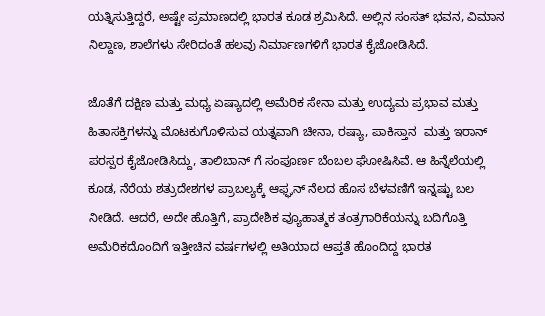ಯತ್ನಿಸುತ್ತಿದ್ದರೆ, ಅಷ್ಟೇ ಪ್ರಮಾಣದಲ್ಲಿ ಭಾರತ ಕೂಡ ಶ್ರಮಿಸಿದೆ. ಅಲ್ಲಿನ ಸಂಸತ್ ಭವನ, ವಿಮಾನ ನಿಲ್ದಾಣ, ಶಾಲೆಗಳು ಸೇರಿದಂತೆ ಹಲವು ನಿರ್ಮಾಣಗಳಿಗೆ ಭಾರತ ಕೈಜೋಡಿಸಿದೆ.

ಜೊತೆಗೆ ದಕ್ಷಿಣ ಮತ್ತು ಮಧ್ಯ ಏಷ್ಯಾದಲ್ಲಿ ಅಮೆರಿಕ ಸೇನಾ ಮತ್ತು ಉದ್ಯಮ ಪ್ರಭಾವ ಮತ್ತು ಹಿತಾಸಕ್ತಿಗಳನ್ನು ಮೊಟಕುಗೊಳಿಸುವ ಯತ್ನವಾಗಿ ಚೀನಾ, ರಷ್ಯಾ, ಪಾಕಿಸ್ತಾನ  ಮತ್ತು ಇರಾನ್ ಪರಸ್ಪರ ಕೈಜೋಡಿಸಿದ್ದು, ತಾಲಿಬಾನ್ ಗೆ ಸಂಪೂರ್ಣ ಬೆಂಬಲ ಘೋಷಿಸಿವೆ. ಆ ಹಿನ್ನೆಲೆಯಲ್ಲಿ ಕೂಡ, ನೆರೆಯ ಶತ್ರುದೇಶಗಳ ಪ್ರಾಬಲ್ಯಕ್ಕೆ ಆಫ್ಘನ್ ನೆಲದ ಹೊಸ ಬೆಳವಣಿಗೆ ಇನ್ನಷ್ಟು ಬಲ ನೀಡಿದೆ. ಆದರೆ, ಅದೇ ಹೊತ್ತಿಗೆ, ಪ್ರಾದೇಶಿಕ ವ್ಯೂಹಾತ್ಮಕ ತಂತ್ರಗಾರಿಕೆಯನ್ನು ಬದಿಗೊತ್ತಿ ಅಮೆರಿಕದೊಂದಿಗೆ ಇತ್ತೀಚಿನ ವರ್ಷಗಳಲ್ಲಿ ಅತಿಯಾದ ಆಪ್ತತೆ ಹೊಂದಿದ್ದ ಭಾರತ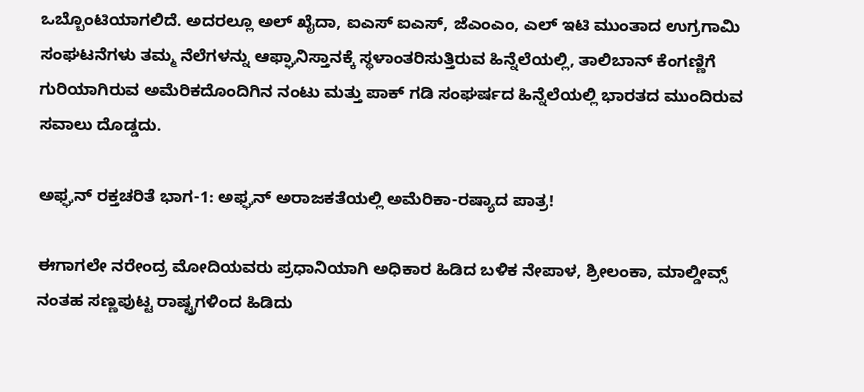ಒಬ್ಬೊಂಟಿಯಾಗಲಿದೆ. ಅದರಲ್ಲೂ ಅಲ್ ಖೈದಾ, ಐಎಸ್ ಐಎಸ್, ಜೆಎಂಎಂ, ಎಲ್ ಇಟಿ ಮುಂತಾದ ಉಗ್ರಗಾಮಿ ಸಂಘಟನೆಗಳು ತಮ್ಮ ನೆಲೆಗಳನ್ನು ಆಫ್ಘಾನಿಸ್ತಾನಕ್ಕೆ ಸ್ಥಳಾಂತರಿಸುತ್ತಿರುವ ಹಿನ್ನೆಲೆಯಲ್ಲಿ, ತಾಲಿಬಾನ್ ಕೆಂಗಣ್ಣಿಗೆ ಗುರಿಯಾಗಿರುವ ಅಮೆರಿಕದೊಂದಿಗಿನ ನಂಟು ಮತ್ತು ಪಾಕ್ ಗಡಿ ಸಂಘರ್ಷದ ಹಿನ್ನೆಲೆಯಲ್ಲಿ ಭಾರತದ ಮುಂದಿರುವ ಸವಾಲು ದೊಡ್ಡದು.

ಅಫ್ಘನ್ ರಕ್ತಚರಿತೆ ಭಾಗ-1: ಅಫ್ಘನ್‌ ಅರಾಜಕತೆಯಲ್ಲಿ ಅಮೆರಿಕಾ-ರಷ್ಯಾದ ಪಾತ್ರ!

ಈಗಾಗಲೇ ನರೇಂದ್ರ ಮೋದಿಯವರು ಪ್ರಧಾನಿಯಾಗಿ ಅಧಿಕಾರ ಹಿಡಿದ ಬಳಿಕ ನೇಪಾಳ, ಶ್ರೀಲಂಕಾ, ಮಾಲ್ಡೀವ್ಸ್ ನಂತಹ ಸಣ್ಣಪುಟ್ಟ ರಾಷ್ಟ್ರಗಳಿಂದ ಹಿಡಿದು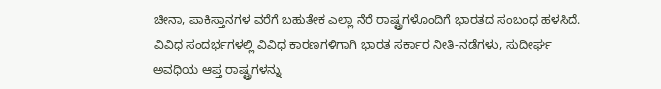ಚೀನಾ, ಪಾಕಿಸ್ತಾನಗಳ ವರೆಗೆ ಬಹುತೇಕ ಎಲ್ಲಾ ನೆರೆ ರಾಷ್ಟ್ರಗಳೊಂದಿಗೆ ಭಾರತದ ಸಂಬಂಧ ಹಳಸಿದೆ. ವಿವಿಧ ಸಂದರ್ಭಗಳಲ್ಲಿ ವಿವಿಧ ಕಾರಣಗಳಿಗಾಗಿ ಭಾರತ ಸರ್ಕಾರ ನೀತಿ-ನಡೆಗಳು, ಸುದೀರ್ಘ ಅವಧಿಯ ಆಪ್ತ ರಾಷ್ಟ್ರಗಳನ್ನು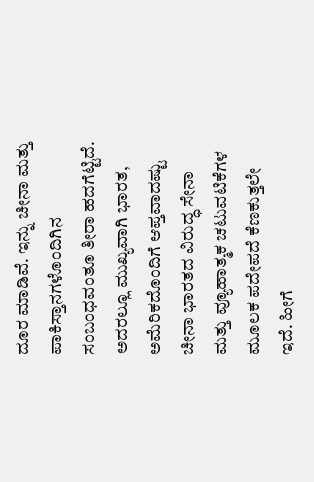ದೂರ ಮಾಡಿವೆ. ಇನ್ನು ಚೀನಾ ಮತ್ತು ಪಾಕಿಸ್ತಾನಗಳೊಂದಿಗಿನ ಸಂಬಂಧವಂತೂ ತೀರಾ ಹದಗೆಟ್ಟಿದೆ. ಅದರಲ್ಲೂ ಮುಖ್ಯವಾಗಿ ಭಾರತ, ಅಮೆರಿಕದೊಂದಿಗೆ ಆಪ್ತವಾದಷ್ಟು ಚೀನಾ ಭಾರತದ ವಿರುದ್ಧ ಸೇನಾ ಮತ್ತು ವ್ಯೂಹಾತ್ಮಕ ಚಟುವಟಿಕೆಗಳ ಮೂಲಕ ಪದೇಪದೆ ಕೆಣಕುತ್ತಲೇ ಇದೆ. ಹೀಗೆ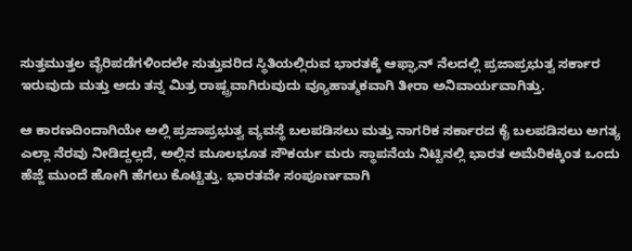ಸುತ್ತಮುತ್ತಲ ವೈರಿಪಡೆಗಳಿಂದಲೇ ಸುತ್ತುವರಿದ ಸ್ಥಿತಿಯಲ್ಲಿರುವ ಭಾರತಕ್ಕೆ ಆಫ್ಘಾನ್ ನೆಲದಲ್ಲಿ ಪ್ರಜಾಪ್ರಭುತ್ವ ಸರ್ಕಾರ ಇರುವುದು ಮತ್ತು ಅದು ತನ್ನ ಮಿತ್ರ ರಾಷ್ಟ್ರವಾಗಿರುವುದು ವ್ಯೂಹಾತ್ಮಕವಾಗಿ ತೀರಾ ಅನಿವಾರ್ಯವಾಗಿತ್ತು.

ಆ ಕಾರಣದಿಂದಾಗಿಯೇ ಅಲ್ಲಿ ಪ್ರಜಾಪ್ರಭುತ್ವ ವ್ಯವಸ್ಥೆ ಬಲಪಡಿಸಲು ಮತ್ತು ನಾಗರಿಕ ಸರ್ಕಾರದ ಕೈ ಬಲಪಡಿಸಲು ಅಗತ್ಯ ಎಲ್ಲಾ ನೆರವು ನೀಡಿದ್ದಲ್ಲದೆ, ಅಲ್ಲಿನ ಮೂಲಭೂತ ಸೌಕರ್ಯ ಮರು ಸ್ಥಾಪನೆಯ ನಿಟ್ಟಿನಲ್ಲಿ ಭಾರತ ಅಮೆರಿಕಕ್ಕಿಂತ ಒಂದು ಹೆಜ್ಜೆ ಮುಂದೆ ಹೋಗಿ ಹೆಗಲು ಕೊಟ್ಟಿತ್ತು. ಭಾರತವೇ ಸಂಪೂರ್ಣವಾಗಿ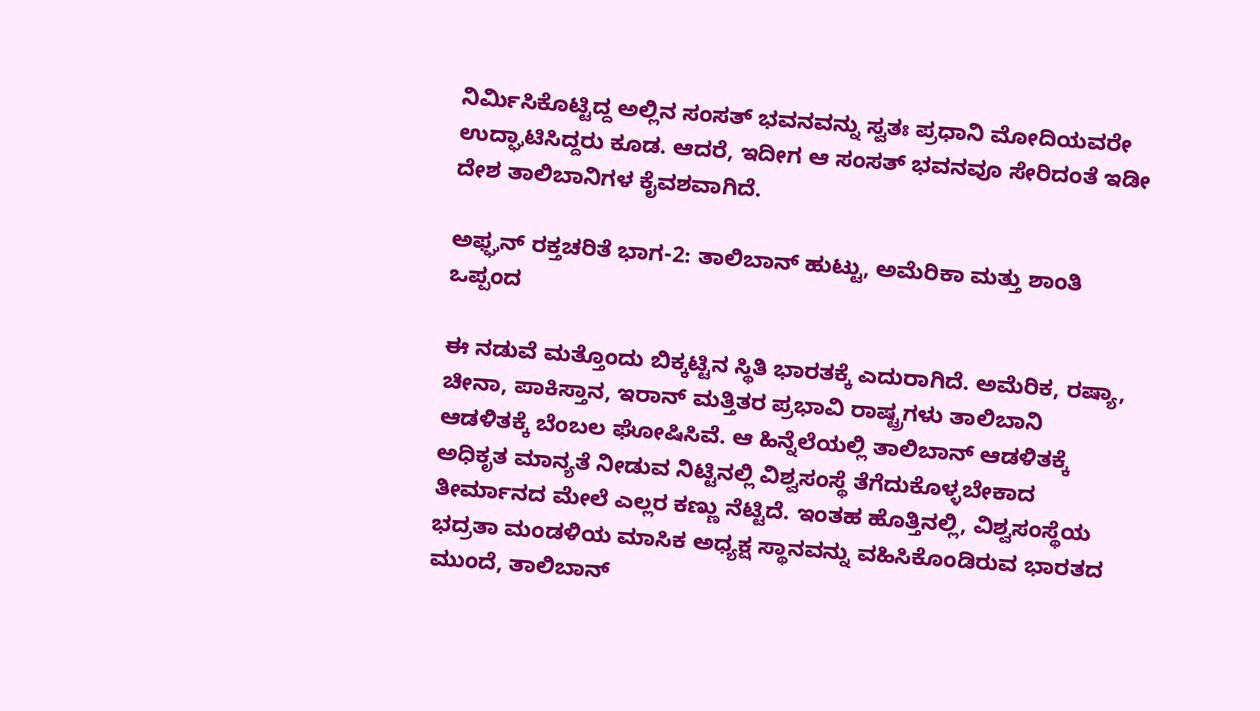ನಿರ್ಮಿಸಿಕೊಟ್ಟಿದ್ದ ಅಲ್ಲಿನ ಸಂಸತ್ ಭವನವನ್ನು ಸ್ವತಃ ಪ್ರಧಾನಿ ಮೋದಿಯವರೇ ಉದ್ಘಾಟಿಸಿದ್ದರು ಕೂಡ. ಆದರೆ, ಇದೀಗ ಆ ಸಂಸತ್ ಭವನವೂ ಸೇರಿದಂತೆ ಇಡೀ ದೇಶ ತಾಲಿಬಾನಿಗಳ ಕೈವಶವಾಗಿದೆ.

ಅಫ್ಘನ್ ರಕ್ತಚರಿತೆ ಭಾಗ-2: ತಾಲಿಬಾನ್ ಹುಟ್ಟು, ಅಮೆರಿಕಾ ಮತ್ತು ಶಾಂತಿ ಒಪ್ಪಂದ

ಈ ನಡುವೆ ಮತ್ತೊಂದು ಬಿಕ್ಕಟ್ಟಿನ ಸ್ಥಿತಿ ಭಾರತಕ್ಕೆ ಎದುರಾಗಿದೆ. ಅಮೆರಿಕ, ರಷ್ಯಾ, ಚೀನಾ, ಪಾಕಿಸ್ತಾನ, ಇರಾನ್ ಮತ್ತಿತರ ಪ್ರಭಾವಿ ರಾಷ್ಟ್ರಗಳು ತಾಲಿಬಾನಿ ಆಡಳಿತಕ್ಕೆ ಬೆಂಬಲ ಘೋಷಿಸಿವೆ. ಆ ಹಿನ್ನೆಲೆಯಲ್ಲಿ ತಾಲಿಬಾನ್ ಆಡಳಿತಕ್ಕೆ ಅಧಿಕೃತ ಮಾನ್ಯತೆ ನೀಡುವ ನಿಟ್ಟಿನಲ್ಲಿ ವಿಶ್ವಸಂಸ್ಥೆ ತೆಗೆದುಕೊಳ್ಳಬೇಕಾದ ತೀರ್ಮಾನದ ಮೇಲೆ ಎಲ್ಲರ ಕಣ್ಣು ನೆಟ್ಟಿದೆ. ಇಂತಹ ಹೊತ್ತಿನಲ್ಲಿ, ವಿಶ್ವಸಂಸ್ಥೆಯ ಭದ್ರತಾ ಮಂಡಳಿಯ ಮಾಸಿಕ ಅಧ್ಯಕ್ಷ ಸ್ಥಾನವನ್ನು ವಹಿಸಿಕೊಂಡಿರುವ ಭಾರತದ ಮುಂದೆ, ತಾಲಿಬಾನ್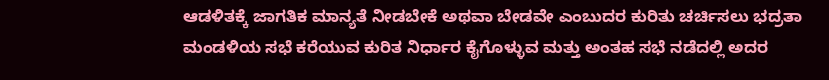ಆಡಳಿತಕ್ಕೆ ಜಾಗತಿಕ ಮಾನ್ಯತೆ ನೀಡಬೇಕೆ ಅಥವಾ ಬೇಡವೇ ಎಂಬುದರ ಕುರಿತು ಚರ್ಚಿಸಲು ಭದ್ರತಾ ಮಂಡಳಿಯ ಸಭೆ ಕರೆಯುವ ಕುರಿತ ನಿರ್ಧಾರ ಕೈಗೊಳ್ಳುವ ಮತ್ತು ಅಂತಹ ಸಭೆ ನಡೆದಲ್ಲಿ ಅದರ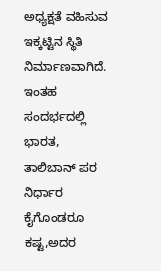ಅಧ್ಯಕ್ಷತೆ ವಹಿಸುವ ಇಕ್ಕಟ್ಟಿನ ಸ್ಥಿತಿ ನಿರ್ಮಾಣವಾಗಿದೆ. ಇಂತಹ ಸಂದರ್ಭದಲ್ಲಿ ಭಾರತ, ತಾಲಿಬಾನ್ ಪರ ನಿರ್ಧಾರ ಕೈಗೊಂಡರೂ ಕಷ್ಟ,ಅದರ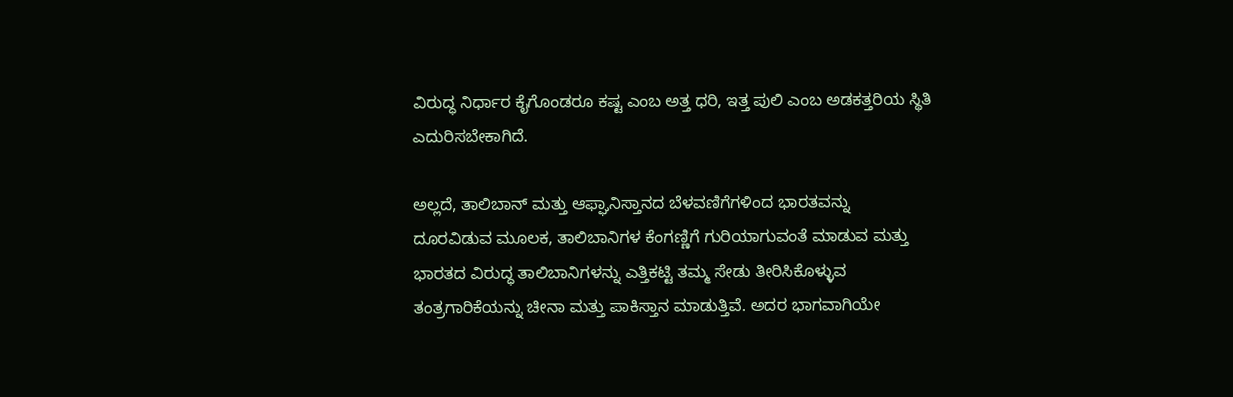ವಿರುದ್ಧ ನಿರ್ಧಾರ ಕೈಗೊಂಡರೂ ಕಷ್ಟ ಎಂಬ ಅತ್ತ ಧರಿ, ಇತ್ತ ಪುಲಿ ಎಂಬ ಅಡಕತ್ತರಿಯ ಸ್ಥಿತಿ ಎದುರಿಸಬೇಕಾಗಿದೆ.

ಅಲ್ಲದೆ, ತಾಲಿಬಾನ್ ಮತ್ತು ಆಫ್ಘಾನಿಸ್ತಾನದ ಬೆಳವಣಿಗೆಗಳಿಂದ ಭಾರತವನ್ನು ದೂರವಿಡುವ ಮೂಲಕ, ತಾಲಿಬಾನಿಗಳ ಕೆಂಗಣ್ಣಿಗೆ ಗುರಿಯಾಗುವಂತೆ ಮಾಡುವ ಮತ್ತು ಭಾರತದ ವಿರುದ್ಧ ತಾಲಿಬಾನಿಗಳನ್ನು ಎತ್ತಿಕಟ್ಟಿ ತಮ್ಮ ಸೇಡು ತೀರಿಸಿಕೊಳ್ಳುವ ತಂತ್ರಗಾರಿಕೆಯನ್ನು ಚೀನಾ ಮತ್ತು ಪಾಕಿಸ್ತಾನ ಮಾಡುತ್ತಿವೆ. ಅದರ ಭಾಗವಾಗಿಯೇ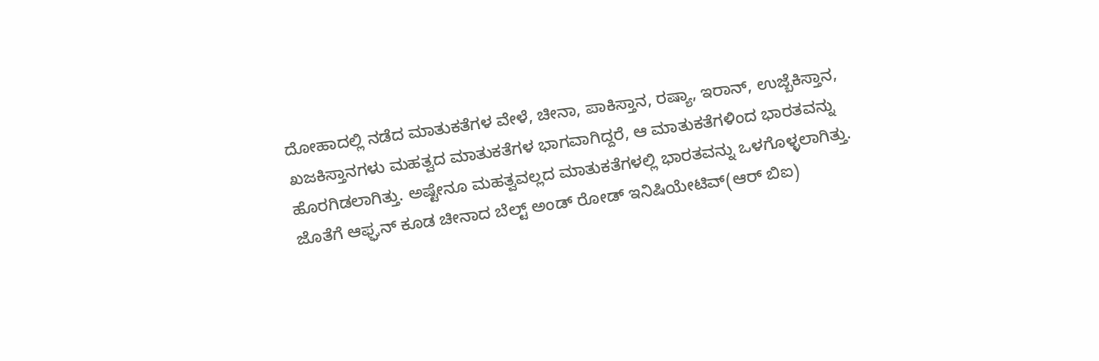ದೋಹಾದಲ್ಲಿ ನಡೆದ ಮಾತುಕತೆಗಳ ವೇಳೆ, ಚೀನಾ, ಪಾಕಿಸ್ತಾನ, ರಷ್ಯಾ, ಇರಾನ್, ಉಜ್ಬೆಕಿಸ್ತಾನ, ಖಜಕಿಸ್ತಾನಗಳು ಮಹತ್ವದ ಮಾತುಕತೆಗಳ ಭಾಗವಾಗಿದ್ದರೆ, ಆ ಮಾತುಕತೆಗಳಿಂದ ಭಾರತವನ್ನು ಹೊರಗಿಡಲಾಗಿತ್ತು. ಅಷ್ಟೇನೂ ಮಹತ್ವವಲ್ಲದ ಮಾತುಕತೆಗಳಲ್ಲಿ ಭಾರತವನ್ನು ಒಳಗೊಳ್ಳಲಾಗಿತ್ತು. ಜೊತೆಗೆ ಆಫ್ಘನ್ ಕೂಡ ಚೀನಾದ ಬೆಲ್ಟ್ ಅಂಡ್ ರೋಡ್ ಇನಿಷಿಯೇಟಿವ್(ಆರ್ ಬಿಐ)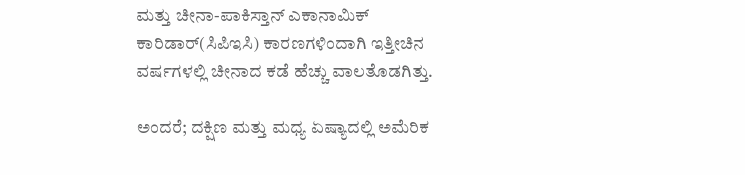ಮತ್ತು ಚೀನಾ-ಪಾಕಿಸ್ತಾನ್ ಎಕಾನಾಮಿಕ್ ಕಾರಿಡಾರ್(ಸಿಪಿಇಸಿ) ಕಾರಣಗಳಿಂದಾಗಿ ಇತ್ತೀಚಿನ ವರ್ಷಗಳಲ್ಲಿ ಚೀನಾದ ಕಡೆ ಹೆಚ್ಚು ವಾಲತೊಡಗಿತ್ತು.

ಅಂದರೆ; ದಕ್ಷಿಣ ಮತ್ತು ಮಧ್ಯ ಏಷ್ಯಾದಲ್ಲಿ ಅಮೆರಿಕ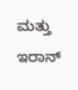ಮತ್ತು ಇರಾನ್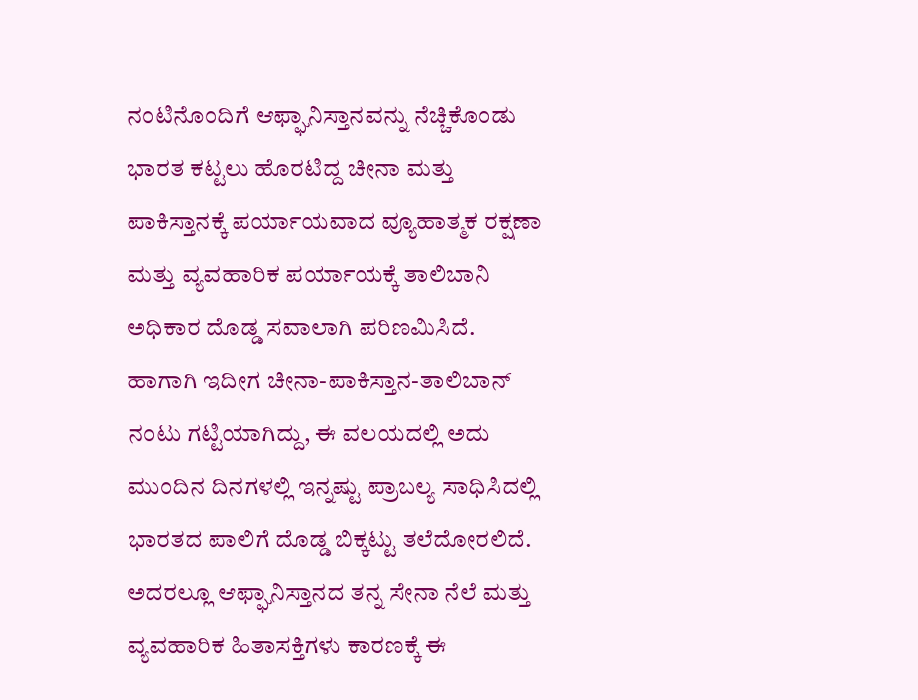ನಂಟಿನೊಂದಿಗೆ ಆಫ್ಘಾನಿಸ್ತಾನವನ್ನು ನೆಚ್ಚಿಕೊಂಡು ಭಾರತ ಕಟ್ಟಲು ಹೊರಟಿದ್ದ ಚೀನಾ ಮತ್ತು ಪಾಕಿಸ್ತಾನಕ್ಕೆ ಪರ್ಯಾಯವಾದ ವ್ಯೂಹಾತ್ಮಕ ರಕ್ಷಣಾ ಮತ್ತು ವ್ಯವಹಾರಿಕ ಪರ್ಯಾಯಕ್ಕೆ ತಾಲಿಬಾನಿ ಅಧಿಕಾರ ದೊಡ್ಡ ಸವಾಲಾಗಿ ಪರಿಣಮಿಸಿದೆ. ಹಾಗಾಗಿ ಇದೀಗ ಚೀನಾ-ಪಾಕಿಸ್ತಾನ-ತಾಲಿಬಾನ್ ನಂಟು ಗಟ್ಟಿಯಾಗಿದ್ದು, ಈ ವಲಯದಲ್ಲಿ ಅದು ಮುಂದಿನ ದಿನಗಳಲ್ಲಿ ಇನ್ನಷ್ಟು ಪ್ರಾಬಲ್ಯ ಸಾಧಿಸಿದಲ್ಲಿ ಭಾರತದ ಪಾಲಿಗೆ ದೊಡ್ಡ ಬಿಕ್ಕಟ್ಟು ತಲೆದೋರಲಿದೆ. ಅದರಲ್ಲೂ ಆಫ್ಘಾನಿಸ್ತಾನದ ತನ್ನ ಸೇನಾ ನೆಲೆ ಮತ್ತು ವ್ಯವಹಾರಿಕ ಹಿತಾಸಕ್ತಿಗಳು ಕಾರಣಕ್ಕೆ ಈ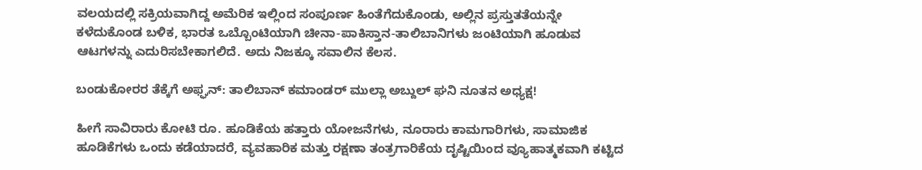ವಲಯದಲ್ಲಿ ಸಕ್ರಿಯವಾಗಿದ್ದ ಅಮೆರಿಕ ಇಲ್ಲಿಂದ ಸಂಪೂರ್ಣ ಹಿಂತೆಗೆದುಕೊಂಡು, ಅಲ್ಲಿನ ಪ್ರಸ್ತುತತೆಯನ್ನೇ ಕಳೆದುಕೊಂಡ ಬಳಿಕ, ಭಾರತ ಒಬ್ಬೊಂಟಿಯಾಗಿ ಚೀನಾ-ಪಾಕಿಸ್ತಾನ-ತಾಲಿಬಾನಿಗಳು ಜಂಟಿಯಾಗಿ ಹೂಡುವ ಆಟಗಳನ್ನು ಎದುರಿಸಬೇಕಾಗಲಿದೆ. ಅದು ನಿಜಕ್ಕೂ ಸವಾಲಿನ ಕೆಲಸ.

ಬಂಡುಕೋರರ ತೆಕ್ಕೆಗೆ ಅಫ್ಘನ್: ತಾಲಿಬಾನ್ ಕಮಾಂಡರ್ ಮುಲ್ಲಾ ಅಬ್ದುಲ್ ಘನಿ ನೂತನ ಅಧ್ಯಕ್ಷ!

ಹೀಗೆ ಸಾವಿರಾರು ಕೋಟಿ ರೂ. ಹೂಡಿಕೆಯ ಹತ್ತಾರು ಯೋಜನೆಗಳು, ನೂರಾರು ಕಾಮಗಾರಿಗಳು, ಸಾಮಾಜಿಕ ಹೂಡಿಕೆಗಳು ಒಂದು ಕಡೆಯಾದರೆ, ವ್ಯವಹಾರಿಕ ಮತ್ತು ರಕ್ಷಣಾ ತಂತ್ರಗಾರಿಕೆಯ ದೃಷ್ಟಿಯಿಂದ ವ್ಯೂಹಾತ್ಮಕವಾಗಿ ಕಟ್ಟಿದ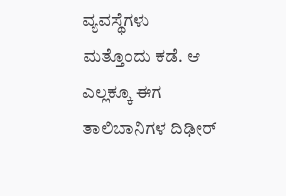ವ್ಯವಸ್ಥೆಗಳು ಮತ್ತೊಂದು ಕಡೆ. ಆ ಎಲ್ಲಕ್ಕೂ ಈಗ ತಾಲಿಬಾನಿಗಳ ದಿಢೀರ್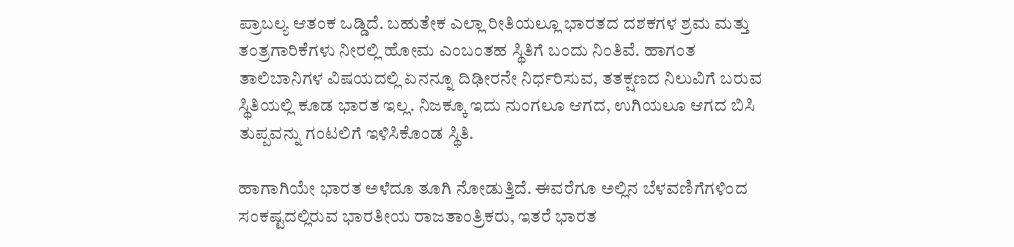ಪ್ರಾಬಲ್ಯ ಆತಂಕ ಒಡ್ಡಿದೆ. ಬಹುತೇಕ ಎಲ್ಲಾ ರೀತಿಯಲ್ಲೂ ಭಾರತದ ದಶಕಗಳ ಶ್ರಮ ಮತ್ತು ತಂತ್ರಗಾರಿಕೆಗಳು ನೀರಲ್ಲಿ ಹೋಮ ಎಂಬಂತಹ ಸ್ಥಿತಿಗೆ ಬಂದು ನಿಂತಿವೆ. ಹಾಗಂತ ತಾಲಿಬಾನಿಗಳ ವಿಷಯದಲ್ಲಿ ಏನನ್ನೂ ದಿಢೀರನೇ ನಿರ್ಧರಿಸುವ, ತತಕ್ಷಣದ ನಿಲುವಿಗೆ ಬರುವ ಸ್ಥಿತಿಯಲ್ಲಿ ಕೂಡ ಭಾರತ ಇಲ್ಲ. ನಿಜಕ್ಕೂ ಇದು ನುಂಗಲೂ ಆಗದ, ಉಗಿಯಲೂ ಆಗದ ಬಿಸಿ ತುಪ್ಪವನ್ನು ಗಂಟಲಿಗೆ ಇಳಿಸಿಕೊಂಡ ಸ್ಥಿತಿ.

ಹಾಗಾಗಿಯೇ ಭಾರತ ಅಳೆದೂ ತೂಗಿ ನೋಡುತ್ತಿದೆ. ಈವರೆಗೂ ಅಲ್ಲಿನ ಬೆಳವಣಿಗೆಗಳಿಂದ ಸಂಕಷ್ಟದಲ್ಲಿರುವ ಭಾರತೀಯ ರಾಜತಾಂತ್ರಿಕರು, ಇತರೆ ಭಾರತ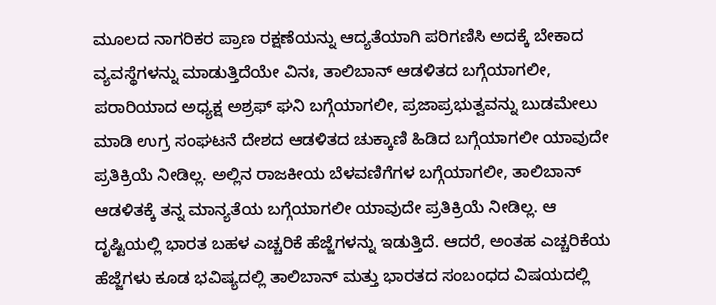ಮೂಲದ ನಾಗರಿಕರ ಪ್ರಾಣ ರಕ್ಷಣೆಯನ್ನು ಆದ್ಯತೆಯಾಗಿ ಪರಿಗಣಿಸಿ ಅದಕ್ಕೆ ಬೇಕಾದ ವ್ಯವಸ್ಥೆಗಳನ್ನು ಮಾಡುತ್ತಿದೆಯೇ ವಿನಃ, ತಾಲಿಬಾನ್ ಆಡಳಿತದ ಬಗ್ಗೆಯಾಗಲೀ, ಪರಾರಿಯಾದ ಅಧ್ಯಕ್ಷ ಅಶ್ರಫ್ ಘನಿ ಬಗ್ಗೆಯಾಗಲೀ, ಪ್ರಜಾಪ್ರಭುತ್ವವನ್ನು ಬುಡಮೇಲು ಮಾಡಿ ಉಗ್ರ ಸಂಘಟನೆ ದೇಶದ ಆಡಳಿತದ ಚುಕ್ಕಾಣಿ ಹಿಡಿದ ಬಗ್ಗೆಯಾಗಲೀ ಯಾವುದೇ ಪ್ರತಿಕ್ರಿಯೆ ನೀಡಿಲ್ಲ. ಅಲ್ಲಿನ ರಾಜಕೀಯ ಬೆಳವಣಿಗೆಗಳ ಬಗ್ಗೆಯಾಗಲೀ, ತಾಲಿಬಾನ್ ಆಡಳಿತಕ್ಕೆ ತನ್ನ ಮಾನ್ಯತೆಯ ಬಗ್ಗೆಯಾಗಲೀ ಯಾವುದೇ ಪ್ರತಿಕ್ರಿಯೆ ನೀಡಿಲ್ಲ. ಆ ದೃಷ್ಟಿಯಲ್ಲಿ ಭಾರತ ಬಹಳ ಎಚ್ಚರಿಕೆ ಹೆಜ್ಜೆಗಳನ್ನು ಇಡುತ್ತಿದೆ. ಆದರೆ, ಅಂತಹ ಎಚ್ಚರಿಕೆಯ ಹೆಜ್ಜೆಗಳು ಕೂಡ ಭವಿಷ್ಯದಲ್ಲಿ ತಾಲಿಬಾನ್ ಮತ್ತು ಭಾರತದ ಸಂಬಂಧದ ವಿಷಯದಲ್ಲಿ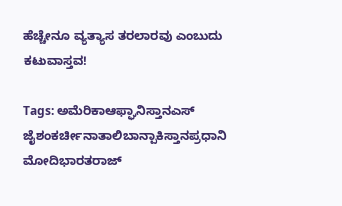ಹೆಚ್ಚೇನೂ ವ್ಯತ್ಯಾಸ ತರಲಾರವು ಎಂಬುದು ಕಟುವಾಸ್ತವ!

Tags: ಅಮೆರಿಕಾಆಫ್ಘಾನಿಸ್ತಾನಎಸ್ ಜೈಶಂಕರ್ಚೀನಾತಾಲಿಬಾನ್ಪಾಕಿಸ್ತಾನಪ್ರಧಾನಿ ಮೋದಿಭಾರತರಾಜ್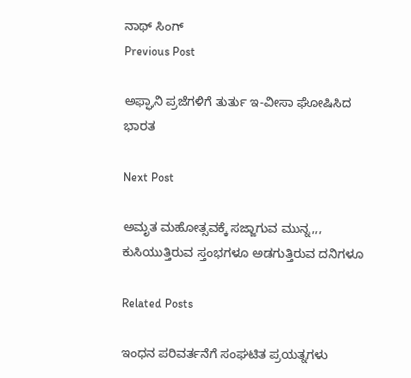ನಾಥ್ ಸಿಂಗ್
Previous Post

ಅಫ್ಘಾನಿ ಪ್ರಜೆಗಳಿಗೆ ತುರ್ತು ಇ-ವೀಸಾ ಘೋಷಿಸಿದ ಭಾರತ

Next Post

ಅಮೃತ ಮಹೋತ್ಸವಕ್ಕೆ ಸಜ್ಜಾಗುವ ಮುನ್ನ,,, ಕುಸಿಯುತ್ತಿರುವ ಸ್ತಂಭಗಳೂ ಅಡಗುತ್ತಿರುವ ದನಿಗಳೂ

Related Posts

ಇಂಧನ ಪರಿವರ್ತನೆಗೆ ಸಂಘಟಿತ ಪ್ರಯತ್ನಗಳು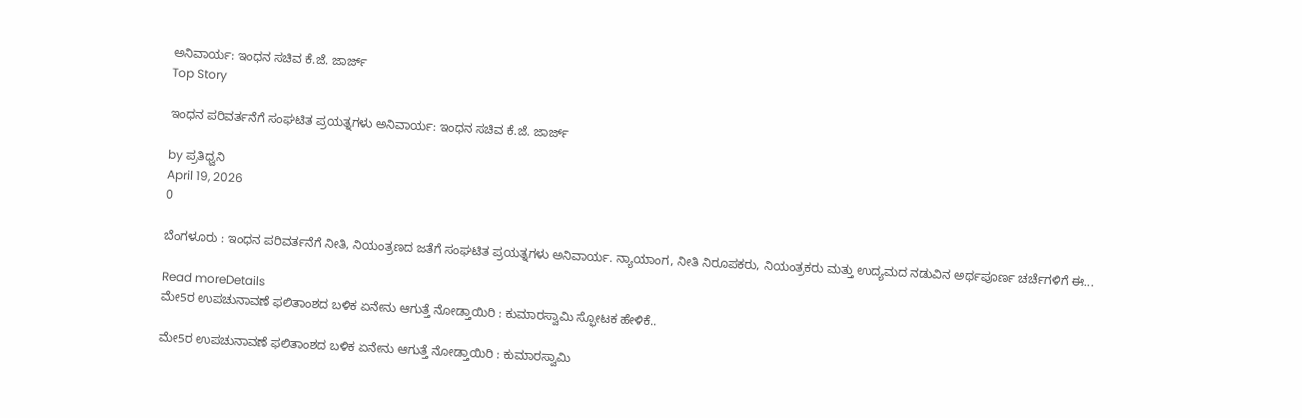ಅನಿವಾರ್ಯ: ಇಂಧನ ಸಚಿವ ಕೆ.ಜೆ. ಜಾರ್ಜ್
Top Story

ಇಂಧನ ಪರಿವರ್ತನೆಗೆ ಸಂಘಟಿತ ಪ್ರಯತ್ನಗಳು ಅನಿವಾರ್ಯ: ಇಂಧನ ಸಚಿವ ಕೆ.ಜೆ. ಜಾರ್ಜ್

by ಪ್ರತಿಧ್ವನಿ
April 19, 2026
0

ಬೆಂಗಳೂರು : ಇಂಧನ ಪರಿವರ್ತನೆಗೆ ನೀತಿ, ನಿಯಂತ್ರಣದ ಜತೆಗೆ ಸಂಘಟಿತ ಪ್ರಯತ್ನಗಳು ಅನಿವಾರ್ಯ. ನ್ಯಾಯಾಂಗ, ನೀತಿ ನಿರೂಪಕರು, ನಿಯಂತ್ರಕರು ಮತ್ತು ಉದ್ಯಮದ ನಡುವಿನ ಅರ್ಥಪೂರ್ಣ ಚರ್ಚೆಗಳಿಗೆ ಈ...

Read moreDetails
ಮೇ5ರ ಉಪಚುನಾವಣೆ ಫಲಿತಾಂಶದ ಬಳಿಕ ಏನೇನು ಆಗುತ್ತೆ ನೋಡ್ತಾಯಿರಿ : ಕುಮಾರಸ್ವಾಮಿ ಸ್ಫೋಟಕ ಹೇಳಿಕೆ..

ಮೇ5ರ ಉಪಚುನಾವಣೆ ಫಲಿತಾಂಶದ ಬಳಿಕ ಏನೇನು ಆಗುತ್ತೆ ನೋಡ್ತಾಯಿರಿ : ಕುಮಾರಸ್ವಾಮಿ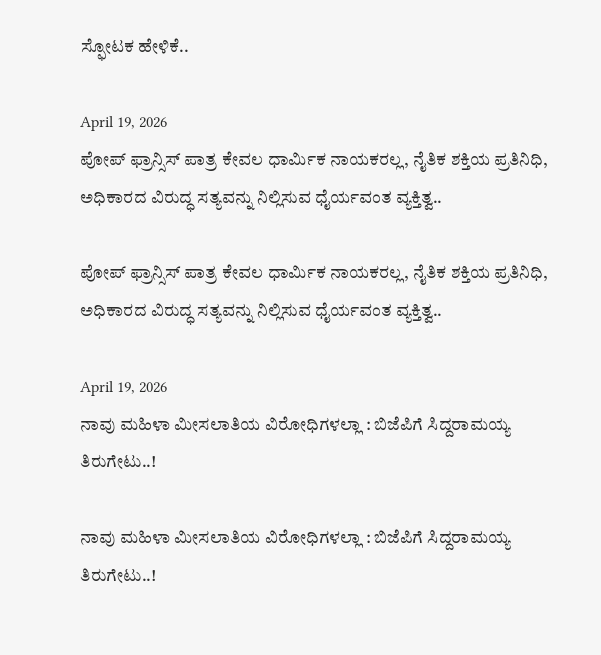ಸ್ಫೋಟಕ ಹೇಳಿಕೆ..

April 19, 2026
ಪೋಪ್ ಫ್ರಾನ್ಸಿಸ್ ಪಾತ್ರ ಕೇವಲ ಧಾರ್ಮಿಕ ನಾಯಕರಲ್ಲ, ನೈತಿಕ ಶಕ್ತಿಯ ಪ್ರತಿನಿಧಿ, ಅಧಿಕಾರದ ವಿರುದ್ಧ ಸತ್ಯವನ್ನು ನಿಲ್ಲಿಸುವ ಧೈರ್ಯವಂತ ವ್ಯಕ್ತಿತ್ವ..

ಪೋಪ್ ಫ್ರಾನ್ಸಿಸ್ ಪಾತ್ರ ಕೇವಲ ಧಾರ್ಮಿಕ ನಾಯಕರಲ್ಲ, ನೈತಿಕ ಶಕ್ತಿಯ ಪ್ರತಿನಿಧಿ, ಅಧಿಕಾರದ ವಿರುದ್ಧ ಸತ್ಯವನ್ನು ನಿಲ್ಲಿಸುವ ಧೈರ್ಯವಂತ ವ್ಯಕ್ತಿತ್ವ..

April 19, 2026
ನಾವು ಮಹಿಳಾ ಮೀಸಲಾತಿಯ ವಿರೋಧಿಗಳಲ್ಲಾ : ಬಿಜೆಪಿಗೆ ಸಿದ್ದರಾಮಯ್ಯ ತಿರುಗೇಟು..!

ನಾವು ಮಹಿಳಾ ಮೀಸಲಾತಿಯ ವಿರೋಧಿಗಳಲ್ಲಾ : ಬಿಜೆಪಿಗೆ ಸಿದ್ದರಾಮಯ್ಯ ತಿರುಗೇಟು..!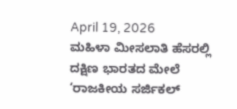April 19, 2026
ಮಹಿಳಾ ಮೀಸಲಾತಿ ಹೆಸರಲ್ಲಿ ದಕ್ಷಿಣ ಭಾರತದ ಮೇಲೆ ‘ರಾಜಕೀಯ ಸರ್ಜಿಕಲ್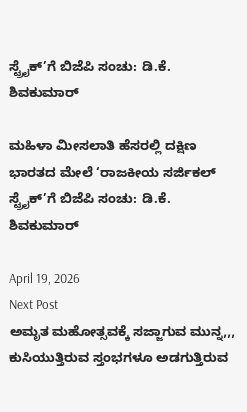ಸ್ಟ್ರೈಕ್’ಗೆ ಬಿಜೆಪಿ ಸಂಚು: ಡಿ.ಕೆ. ಶಿವಕುಮಾರ್

ಮಹಿಳಾ ಮೀಸಲಾತಿ ಹೆಸರಲ್ಲಿ ದಕ್ಷಿಣ ಭಾರತದ ಮೇಲೆ ‘ರಾಜಕೀಯ ಸರ್ಜಿಕಲ್ ಸ್ಟ್ರೈಕ್’ಗೆ ಬಿಜೆಪಿ ಸಂಚು: ಡಿ.ಕೆ. ಶಿವಕುಮಾರ್

April 19, 2026
Next Post
ಅಮೃತ ಮಹೋತ್ಸವಕ್ಕೆ ಸಜ್ಜಾಗುವ ಮುನ್ನ,,, ಕುಸಿಯುತ್ತಿರುವ ಸ್ತಂಭಗಳೂ ಅಡಗುತ್ತಿರುವ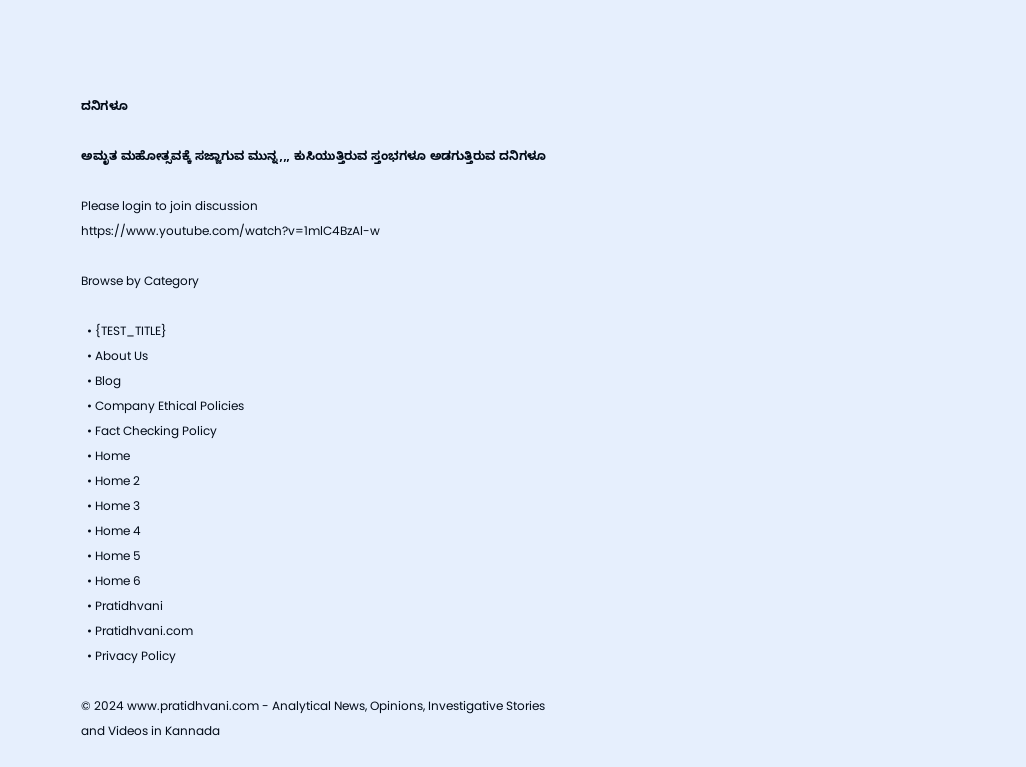ದನಿಗಳೂ

ಅಮೃತ ಮಹೋತ್ಸವಕ್ಕೆ ಸಜ್ಜಾಗುವ ಮುನ್ನ,,, ಕುಸಿಯುತ್ತಿರುವ ಸ್ತಂಭಗಳೂ ಅಡಗುತ್ತಿರುವ ದನಿಗಳೂ

Please login to join discussion
https://www.youtube.com/watch?v=1mlC4BzAl-w

Browse by Category

  • {TEST_TITLE}
  • About Us
  • Blog
  • Company Ethical Policies
  • Fact Checking Policy
  • Home
  • Home 2
  • Home 3
  • Home 4
  • Home 5
  • Home 6
  • Pratidhvani
  • Pratidhvani.com
  • Privacy Policy

© 2024 www.pratidhvani.com - Analytical News, Opinions, Investigative Stories and Videos in Kannada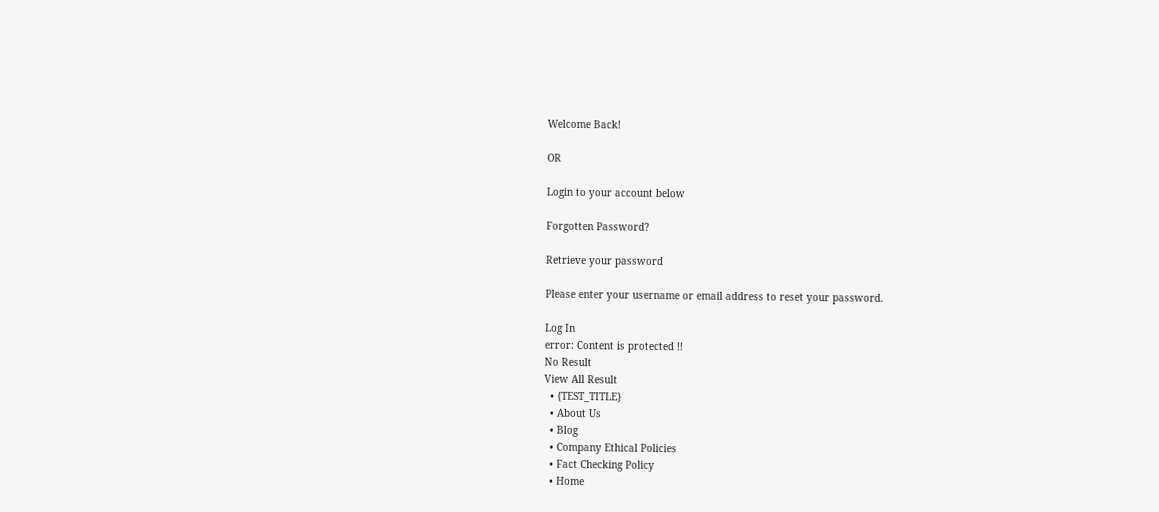Welcome Back!

OR

Login to your account below

Forgotten Password?

Retrieve your password

Please enter your username or email address to reset your password.

Log In
error: Content is protected !!
No Result
View All Result
  • {TEST_TITLE}
  • About Us
  • Blog
  • Company Ethical Policies
  • Fact Checking Policy
  • Home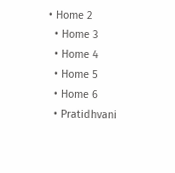• Home 2
  • Home 3
  • Home 4
  • Home 5
  • Home 6
  • Pratidhvani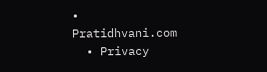• Pratidhvani.com
  • Privacy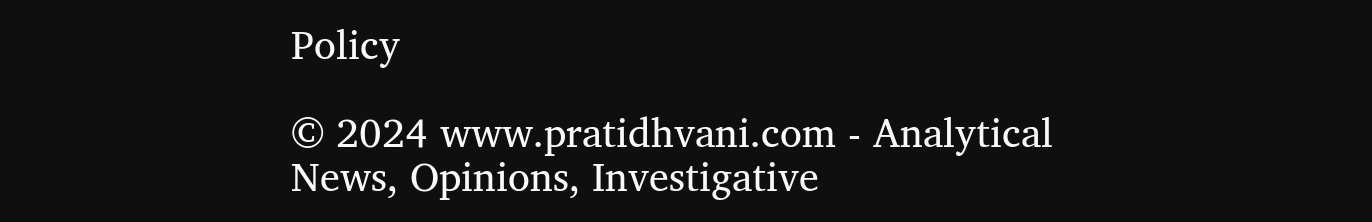Policy

© 2024 www.pratidhvani.com - Analytical News, Opinions, Investigative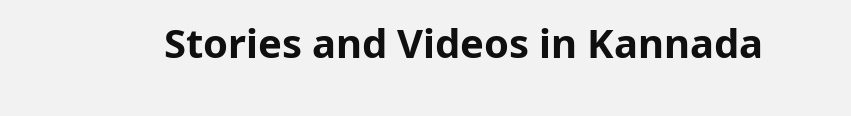Stories and Videos in Kannada